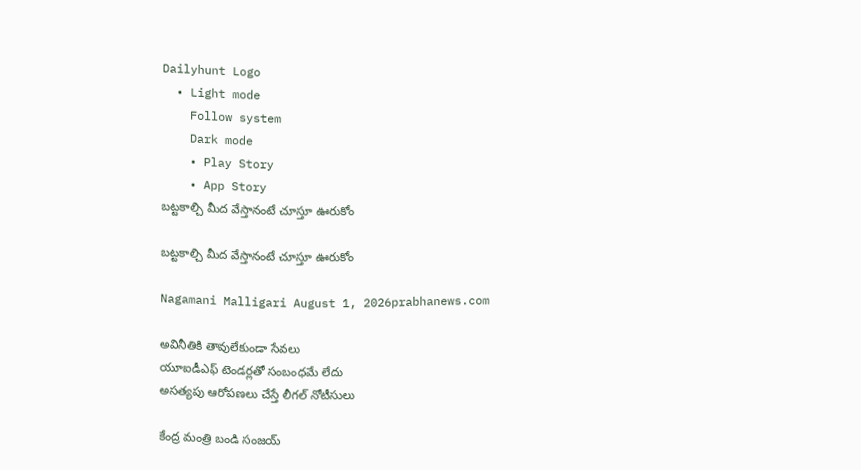Dailyhunt Logo
  • Light mode
    Follow system
    Dark mode
    • Play Story
    • App Story
బట్టకాల్చి మీద వేస్తానంటే చూస్తూ ఊరుకోం

బట్టకాల్చి మీద వేస్తానంటే చూస్తూ ఊరుకోం

Nagamani Malligari August 1, 2026prabhanews.com

అవినీతికి తావులేకుండా సేవలు
యూఐడీఎఫ్ టెండర్లతో సంబంధమే లేదు
అసత్యపు ఆరోపణలు చేస్తే లీగల్ నోటీసులు

కేంద్ర మంత్రి బండి సంజయ్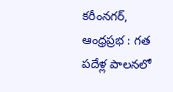కరీంనగర్, ఆంధ్రప్రభ : గత పదేళ్ల పాలనలో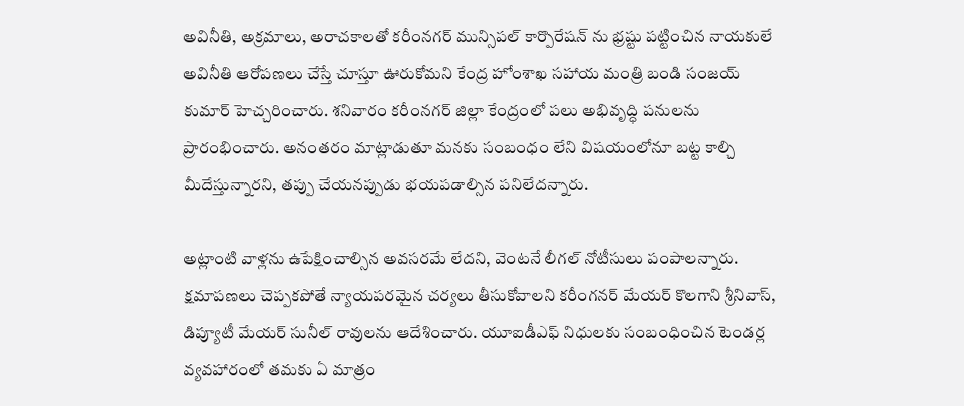అవినీతి, అక్రమాలు, అరాచకాలతో కరీంనగర్ మున్సిపల్ కార్పొరేషన్ ను భ్రష్టు పట్టించిన నాయకులే అవినీతి ఆరోపణలు చేస్తే చూస్తూ ఊరుకోమని కేంద్ర హోంశాఖ సహాయ మంత్రి బండి సంజయ్ కుమార్ హెచ్చరించారు. శనివారం కరీంనగర్ జిల్లా కేంద్రంలో పలు అభివృద్ధి పనులను ప్రారంభించారు. అనంతరం మాట్లాడుతూ మనకు సంబంధం లేని విషయంలోనూ బట్ట కాల్చి మీదేస్తున్నారని, తప్పు చేయనప్పుడు భయపడాల్సిన పనిలేదన్నారు.

అట్లాంటి వాళ్లను ఉపేక్షించాల్సిన అవసరమే లేదని, వెంటనే లీగల్ నోటీసులు పంపాలన్నారు. క్షమాపణలు చెప్పకపోతే న్యాయపరమైన చర్యలు తీసుకోవాలని కరీంగనర్ మేయర్ కొలగాని శ్రీనివాస్, డిప్యూటీ మేయర్ సునీల్ రావులను ఆదేశించారు. యూఐడీఎఫ్ నిధులకు సంబంధించిన టెండర్ల వ్యవహారంలో తమకు ఏ మాత్రం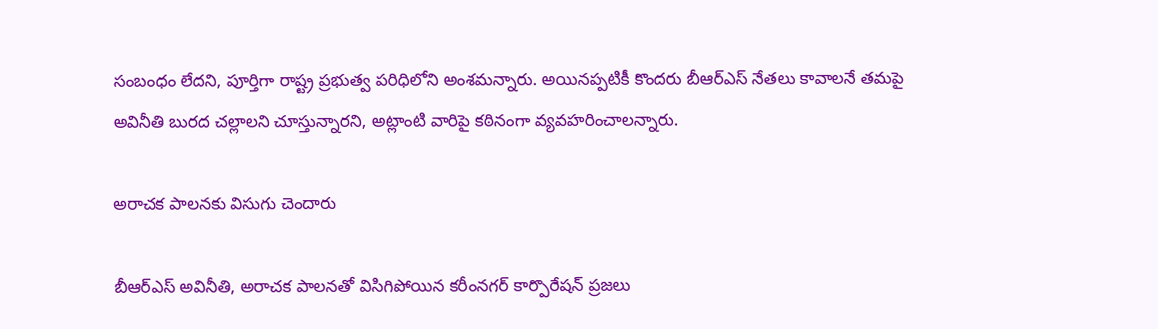సంబంధం లేదని, పూర్తిగా రాష్ట్ర ప్రభుత్వ పరిధిలోని అంశమన్నారు. అయినప్పటికీ కొందరు బీఆర్ఎస్ నేతలు కావాలనే తమపై అవినీతి బురద చల్లాలని చూస్తున్నారని, అట్లాంటి వారిపై కఠినంగా వ్యవహరించాలన్నారు.

అరాచక పాలనకు విసుగు చెందారు

బీఆర్ఎస్ అవినీతి, అరాచక పాలనతో విసిగిపోయిన కరీంనగర్ కార్పొరేషన్ ప్రజలు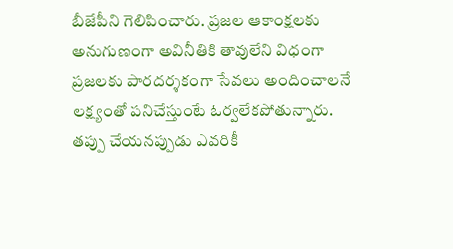బీజేపీని గెలిపించారు. ప్రజల ఆకాంక్షలకు అనుగుణంగా అవినీతికి తావులేని విధంగా ప్రజలకు పారదర్శకంగా సేవలు అందించాలనే లక్ష్యంతో పనిచేస్తుంటే ఓర్వలేకపోతున్నారు. తప్పు చేయనప్పుడు ఎవరికీ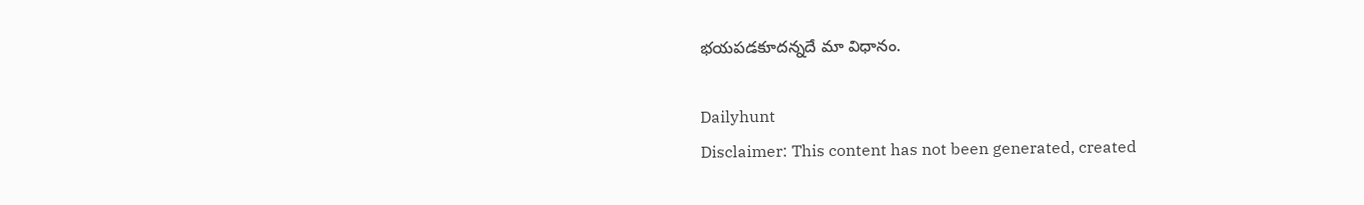భయపడకూదన్నదే మా విధానం.

Dailyhunt
Disclaimer: This content has not been generated, created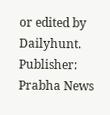or edited by Dailyhunt. Publisher: Prabha News